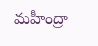మహీంద్రా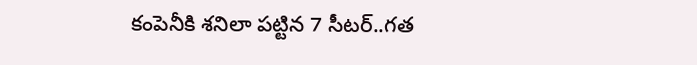కంపెనీకి శనిలా పట్టిన 7 సీటర్..గత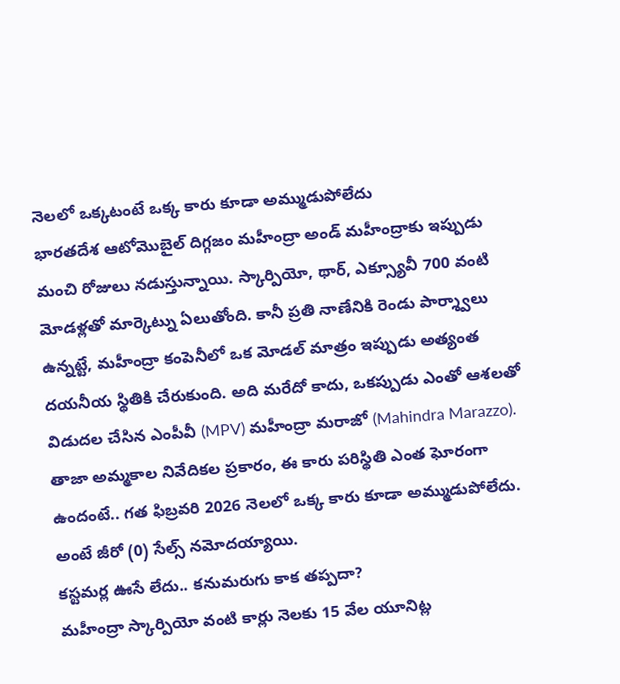నెలలో ఒక్కటంటే ఒక్క కారు కూడా అమ్ముడుపోలేదు
భారతదేశ ఆటోమొబైల్ దిగ్గజం మహీంద్రా అండ్ మహీంద్రాకు ఇప్పుడు మంచి రోజులు నడుస్తున్నాయి. స్కార్పియో, థార్, ఎక్స్యూవీ 700 వంటి మోడళ్లతో మార్కెట్ను ఏలుతోంది. కానీ ప్రతి నాణేనికి రెండు పార్శ్వాలు ఉన్నట్టే, మహీంద్రా కంపెనీలో ఒక మోడల్ మాత్రం ఇప్పుడు అత్యంత దయనీయ స్థితికి చేరుకుంది. అది మరేదో కాదు, ఒకప్పుడు ఎంతో ఆశలతో విడుదల చేసిన ఎంపీవీ (MPV) మహీంద్రా మరాజో (Mahindra Marazzo). తాజా అమ్మకాల నివేదికల ప్రకారం, ఈ కారు పరిస్థితి ఎంత ఘోరంగా ఉందంటే.. గత ఫిబ్రవరి 2026 నెలలో ఒక్క కారు కూడా అమ్ముడుపోలేదు. అంటే జీరో (0) సేల్స్ నమోదయ్యాయి.
కస్టమర్ల ఊసే లేదు.. కనుమరుగు కాక తప్పదా?
మహీంద్రా స్కార్పియో వంటి కార్లు నెలకు 15 వేల యూనిట్ల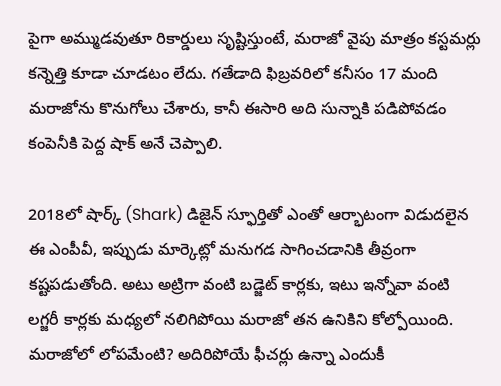పైగా అమ్ముడవుతూ రికార్డులు సృష్టిస్తుంటే, మరాజో వైపు మాత్రం కస్టమర్లు కన్నెత్తి కూడా చూడటం లేదు. గతేడాది ఫిబ్రవరిలో కనీసం 17 మంది మరాజోను కొనుగోలు చేశారు, కానీ ఈసారి అది సున్నాకి పడిపోవడం కంపెనీకి పెద్ద షాక్ అనే చెప్పాలి.

2018లో షార్క్ (Shark) డిజైన్ స్ఫూర్తితో ఎంతో ఆర్భాటంగా విడుదలైన ఈ ఎంపీవీ, ఇప్పుడు మార్కెట్లో మనుగడ సాగించడానికి తీవ్రంగా కష్టపడుతోంది. అటు అట్రిగా వంటి బడ్జెట్ కార్లకు, ఇటు ఇన్నోవా వంటి లగ్జరీ కార్లకు మధ్యలో నలిగిపోయి మరాజో తన ఉనికిని కోల్పోయింది.
మరాజోలో లోపమేంటి? అదిరిపోయే ఫీచర్లు ఉన్నా ఎందుకీ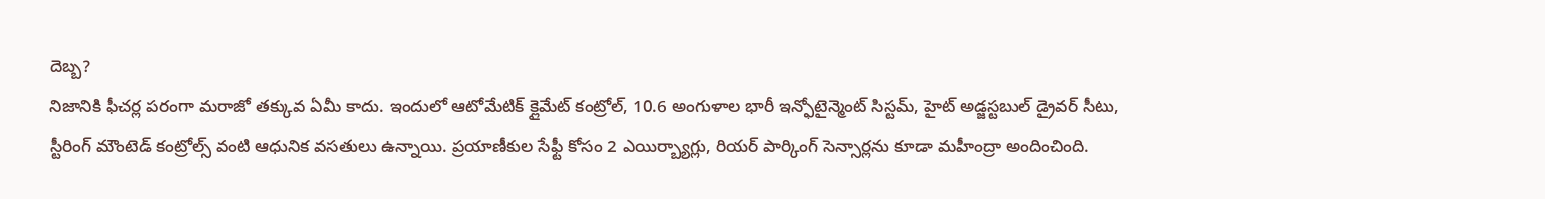దెబ్బ?
నిజానికి ఫీచర్ల పరంగా మరాజో తక్కువ ఏమీ కాదు. ఇందులో ఆటోమేటిక్ క్లైమేట్ కంట్రోల్, 10.6 అంగుళాల భారీ ఇన్ఫోటైన్మెంట్ సిస్టమ్, హైట్ అడ్జస్టబుల్ డ్రైవర్ సీటు, స్టీరింగ్ మౌంటెడ్ కంట్రోల్స్ వంటి ఆధునిక వసతులు ఉన్నాయి. ప్రయాణీకుల సేఫ్టీ కోసం 2 ఎయిర్బ్యాగ్లు, రియర్ పార్కింగ్ సెన్సార్లను కూడా మహీంద్రా అందించింది.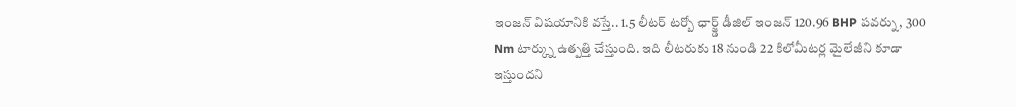ఇంజన్ విషయానికి వస్తే.. 1.5 లీటర్ టర్బో ఛార్జ్డ్ డీజిల్ ఇంజన్ 120.96 BHP పవర్ను, 300 Nm టార్క్ను ఉత్పత్తి చేస్తుంది. ఇది లీటరుకు 18 నుండి 22 కిలోమీటర్ల మైలేజీని కూడా ఇస్తుందని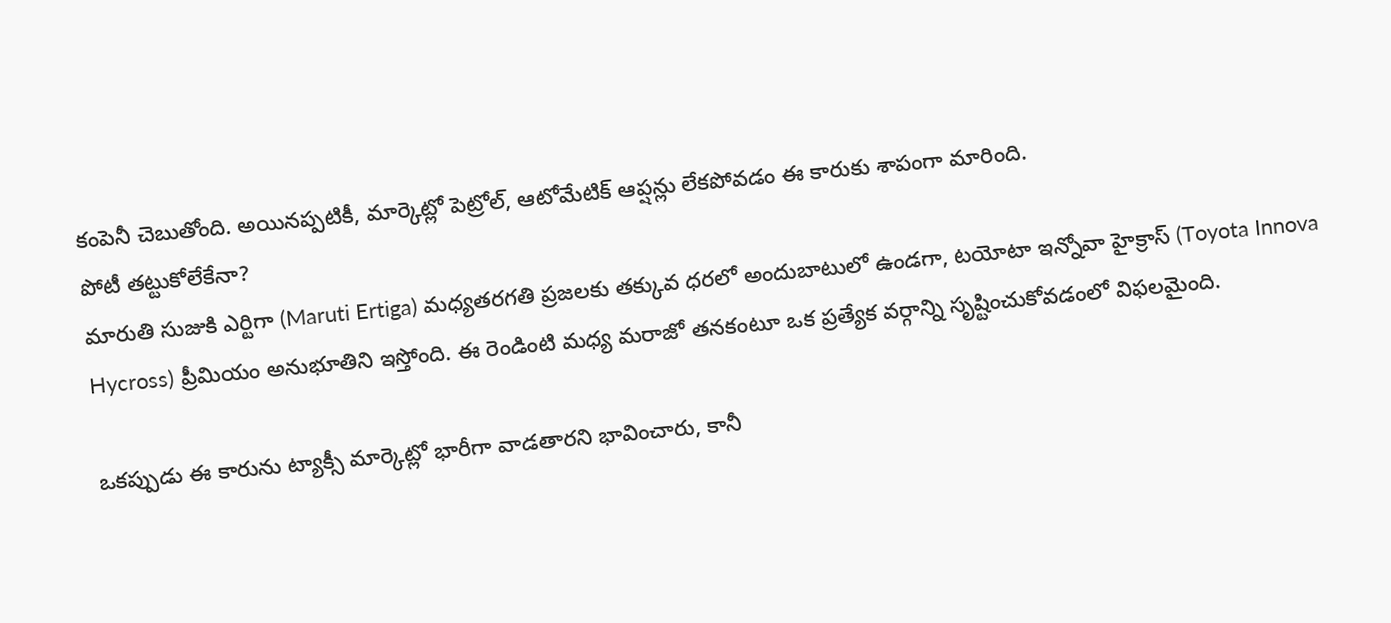కంపెనీ చెబుతోంది. అయినప్పటికీ, మార్కెట్లో పెట్రోల్, ఆటోమేటిక్ ఆప్షన్లు లేకపోవడం ఈ కారుకు శాపంగా మారింది.
పోటీ తట్టుకోలేకేనా?
మారుతి సుజుకి ఎర్టిగా (Maruti Ertiga) మధ్యతరగతి ప్రజలకు తక్కువ ధరలో అందుబాటులో ఉండగా, టయోటా ఇన్నోవా హైక్రాస్ (Toyota Innova Hycross) ప్రీమియం అనుభూతిని ఇస్తోంది. ఈ రెండింటి మధ్య మరాజో తనకంటూ ఒక ప్రత్యేక వర్గాన్ని సృష్టించుకోవడంలో విఫలమైంది.

ఒకప్పుడు ఈ కారును ట్యాక్సీ మార్కెట్లో భారీగా వాడతారని భావించారు, కానీ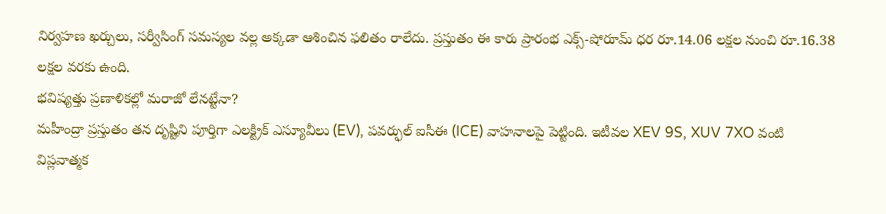నిర్వహణ ఖర్చులు, సర్వీసింగ్ సమస్యల వల్ల అక్కడా ఆశించిన ఫలితం రాలేదు. ప్రస్తుతం ఈ కారు ప్రారంభ ఎక్స్-షోరూమ్ ధర రూ.14.06 లక్షల నుంచి రూ.16.38 లక్షల వరకు ఉంది.
భవిష్యత్తు ప్రణాళికల్లో మరాజో లేనట్టేనా?
మహీంద్రా ప్రస్తుతం తన దృష్టిని పూర్తిగా ఎలక్ట్రిక్ ఎస్యూవీలు (EV), పవర్ఫుల్ ఐసీఈ (ICE) వాహనాలపై పెట్టింది. ఇటీవల XEV 9S, XUV 7XO వంటి విప్లవాత్మక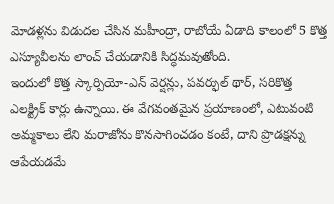మోడళ్లను విడుదల చేసిన మహీంద్రా, రాబోయే ఏడాది కాలంలో 5 కొత్త ఎస్యూవీలను లాంచ్ చేయడానికి సిద్ధమవుతోంది.
ఇందులో కొత్త స్కార్పియో-ఎన్ వెర్షన్లు, పవర్ఫుల్ థార్, సరికొత్త ఎలక్ట్రిక్ కార్లు ఉన్నాయి. ఈ వేగవంతమైన ప్రయాణంలో, ఎటువంటి అమ్మకాలు లేని మరాజోను కొనసాగించడం కంటే, దాని ప్రొడక్షన్ను ఆపేయడమే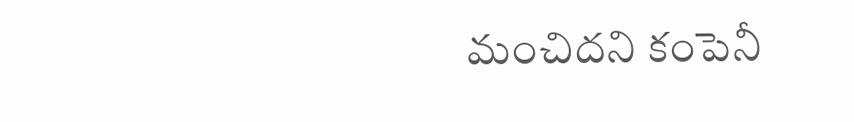మంచిదని కంపెనీ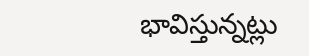భావిస్తున్నట్లు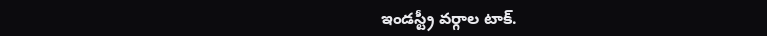ఇండస్ట్రీ వర్గాల టాక్.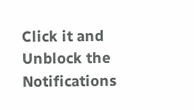Click it and Unblock the Notifications